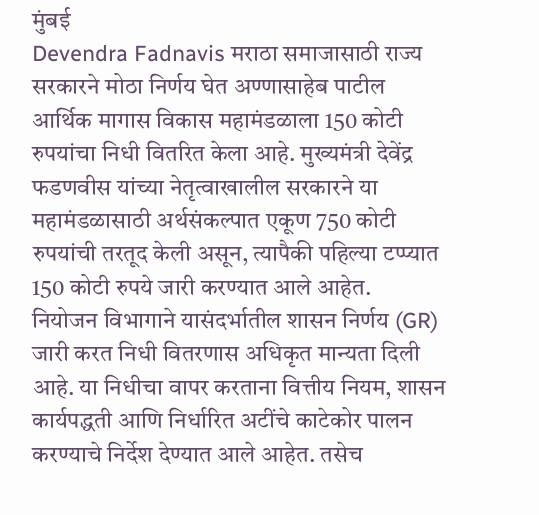मुंबई
Devendra Fadnavis मराठा समाजासाठी राज्य सरकारने मोठा निर्णय घेत अण्णासाहेब पाटील आर्थिक मागास विकास महामंडळाला 150 कोटी रुपयांचा निधी वितरित केला आहे. मुख्यमंत्री देवेंद्र फडणवीस यांच्या नेतृत्वाखालील सरकारने या महामंडळासाठी अर्थसंकल्पात एकूण 750 कोटी रुपयांची तरतूद केली असून, त्यापैकी पहिल्या टप्प्यात 150 कोटी रुपये जारी करण्यात आले आहेत.
नियोजन विभागाने यासंदर्भातील शासन निर्णय (GR) जारी करत निधी वितरणास अधिकृत मान्यता दिली आहे. या निधीचा वापर करताना वित्तीय नियम, शासन कार्यपद्धती आणि निर्धारित अटींचे काटेकोर पालन करण्याचे निर्देश देण्यात आले आहेत. तसेच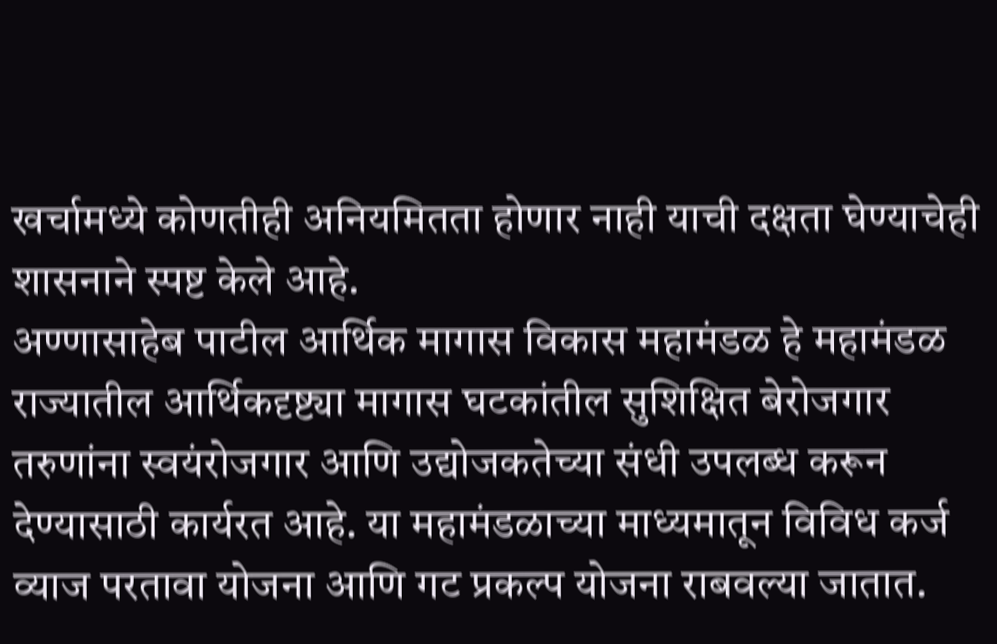खर्चामध्ये कोणतीही अनियमितता होणार नाही याची दक्षता घेण्याचेही शासनाने स्पष्ट केले आहे.
अण्णासाहेब पाटील आर्थिक मागास विकास महामंडळ हे महामंडळ राज्यातील आर्थिकदृष्ट्या मागास घटकांतील सुशिक्षित बेरोजगार तरुणांना स्वयंरोजगार आणि उद्योजकतेच्या संधी उपलब्ध करून देण्यासाठी कार्यरत आहे. या महामंडळाच्या माध्यमातून विविध कर्ज व्याज परतावा योजना आणि गट प्रकल्प योजना राबवल्या जातात.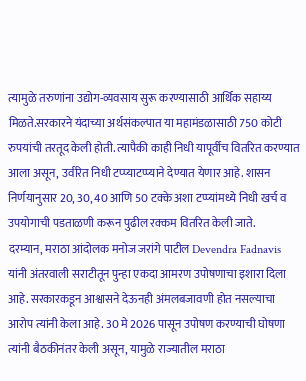त्यामुळे तरुणांना उद्योग-व्यवसाय सुरू करण्यासाठी आर्थिक सहाय्य मिळते.सरकारने यंदाच्या अर्थसंकल्पात या महामंडळासाठी 750 कोटी रुपयांची तरतूद केली होती. त्यापैकी काही निधी यापूर्वीच वितरित करण्यात आला असून, उर्वरित निधी टप्प्याटप्प्याने देण्यात येणार आहे. शासन निर्णयानुसार 20, 30, 40 आणि 50 टक्के अशा टप्प्यांमध्ये निधी खर्च व उपयोगाची पडताळणी करून पुढील रक्कम वितरित केली जाते.
दरम्यान, मराठा आंदोलक मनोज जरांगे पाटील Devendra Fadnavis यांनी अंतरवाली सराटीतून पुन्हा एकदा आमरण उपोषणाचा इशारा दिला आहे. सरकारकडून आश्वासने देऊनही अंमलबजावणी होत नसल्याचा आरोप त्यांनी केला आहे. 30 मे 2026 पासून उपोषण करण्याची घोषणा त्यांनी बैठकीनंतर केली असून, यामुळे राज्यातील मराठा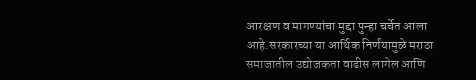आरक्षण व मागण्यांचा मुद्दा पुन्हा चर्चेत आला आहे.सरकारच्या या आर्थिक निर्णयामुळे मराठा समाजातील उद्योजकता वाढीस लागेल आणि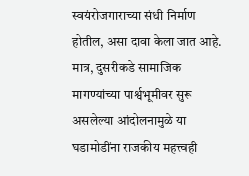स्वयंरोजगाराच्या संधी निर्माण होतील, असा दावा केला जात आहे. मात्र, दुसरीकडे सामाजिक मागण्यांच्या पार्श्वभूमीवर सुरू असलेल्या आंदोलनामुळे या घडामोडींना राजकीय महत्त्वही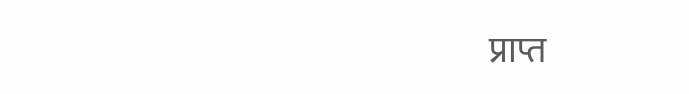प्राप्त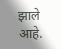झाले आहे.